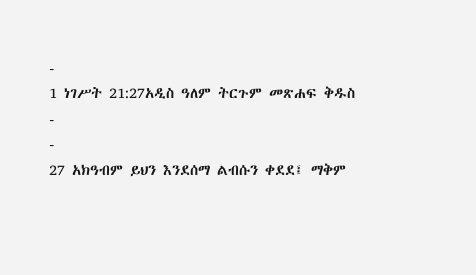-
1 ነገሥት 21:27አዲስ ዓለም ትርጉም መጽሐፍ ቅዱስ
-
-
27 አክዓብም ይህን እንደሰማ ልብሱን ቀደደ፤ ማቅም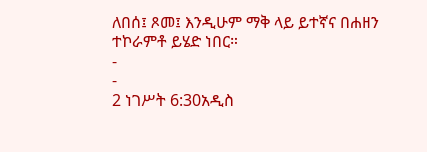ለበሰ፤ ጾመ፤ እንዲሁም ማቅ ላይ ይተኛና በሐዘን ተኮራምቶ ይሄድ ነበር።
-
-
2 ነገሥት 6:30አዲስ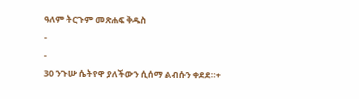ዓለም ትርጉም መጽሐፍ ቅዱስ
-
-
30 ንጉሡ ሴትየዋ ያለችውን ሲሰማ ልብሱን ቀደደ።+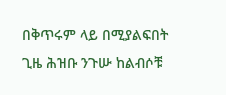በቅጥሩም ላይ በሚያልፍበት ጊዜ ሕዝቡ ንጉሡ ከልብሶቹ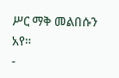ሥር ማቅ መልበሱን አየ።
-